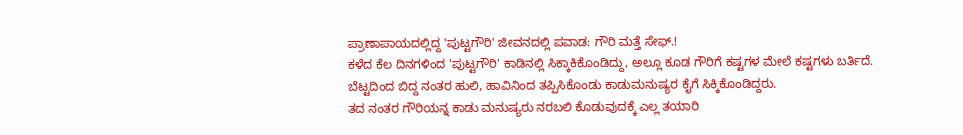ಪ್ರಾಣಾಪಾಯದಲ್ಲಿದ್ದ 'ಪುಟ್ಟಗೌರಿ' ಜೀವನದಲ್ಲಿ ಪವಾಡ: ಗೌರಿ ಮತ್ತೆ ಸೇಫ್.!
ಕಳೆದ ಕೆಲ ದಿನಗಳಿಂದ 'ಪುಟ್ಟಗೌರಿ' ಕಾಡಿನಲ್ಲಿ ಸಿಕ್ಕಾಕಿಕೊಂಡಿದ್ದು, ಅಲ್ಲೂ ಕೂಡ ಗೌರಿಗೆ ಕಷ್ಟಗಳ ಮೇಲೆ ಕಷ್ಟಗಳು ಬರ್ತಿದೆ. ಬೆಟ್ಟದಿಂದ ಬಿದ್ದ ನಂತರ ಹುಲಿ, ಹಾವಿನಿಂದ ತಪ್ಪಿಸಿಕೊಂಡು ಕಾಡುಮನುಷ್ಯರ ಕೈಗೆ ಸಿಕ್ಕಿಕೊಂಡಿದ್ದರು.
ತದ ನಂತರ ಗೌರಿಯನ್ನ ಕಾಡು ಮನುಷ್ಯರು ನರಬಲಿ ಕೊಡುವುದಕ್ಕೆ ಎಲ್ಲ ತಯಾರಿ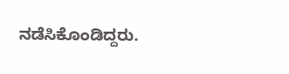ನಡೆಸಿಕೊಂಡಿದ್ದರು.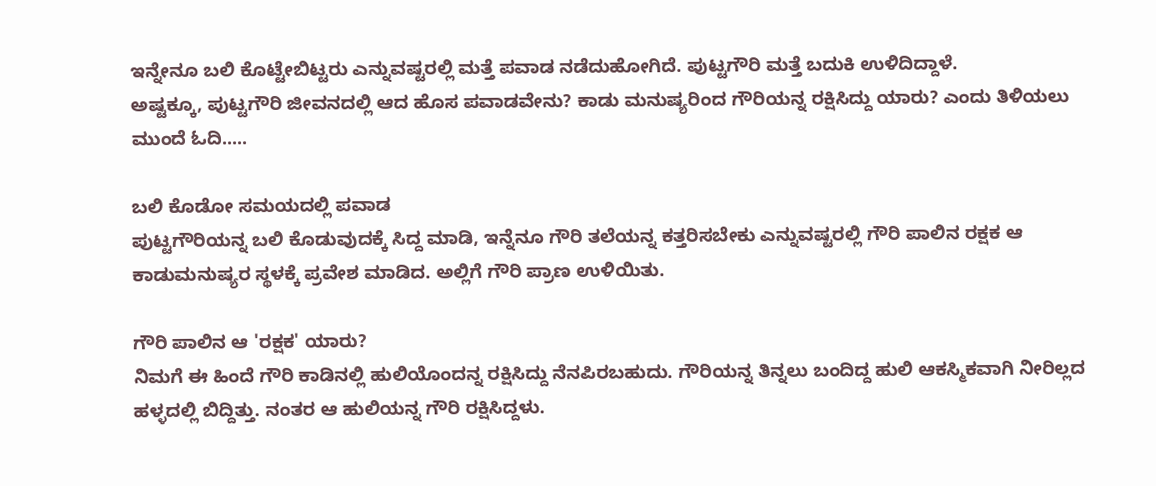ಇನ್ನೇನೂ ಬಲಿ ಕೊಟ್ಟೇಬಿಟ್ಟರು ಎನ್ನುವಷ್ಟರಲ್ಲಿ ಮತ್ತೆ ಪವಾಡ ನಡೆದುಹೋಗಿದೆ. ಪುಟ್ಟಗೌರಿ ಮತ್ತೆ ಬದುಕಿ ಉಳಿದಿದ್ದಾಳೆ.
ಅಷ್ಟಕ್ಕೂ, ಪುಟ್ಟಗೌರಿ ಜೀವನದಲ್ಲಿ ಆದ ಹೊಸ ಪವಾಡವೇನು? ಕಾಡು ಮನುಷ್ಯರಿಂದ ಗೌರಿಯನ್ನ ರಕ್ಷಿಸಿದ್ದು ಯಾರು? ಎಂದು ತಿಳಿಯಲು ಮುಂದೆ ಓದಿ.....

ಬಲಿ ಕೊಡೋ ಸಮಯದಲ್ಲಿ ಪವಾಡ
ಪುಟ್ಟಗೌರಿಯನ್ನ ಬಲಿ ಕೊಡುವುದಕ್ಕೆ ಸಿದ್ದ ಮಾಡಿ, ಇನ್ನೆನೂ ಗೌರಿ ತಲೆಯನ್ನ ಕತ್ತರಿಸಬೇಕು ಎನ್ನುವಷ್ಟರಲ್ಲಿ ಗೌರಿ ಪಾಲಿನ ರಕ್ಷಕ ಆ ಕಾಡುಮನುಷ್ಯರ ಸ್ಥಳಕ್ಕೆ ಪ್ರವೇಶ ಮಾಡಿದ. ಅಲ್ಲಿಗೆ ಗೌರಿ ಪ್ರಾಣ ಉಳಿಯಿತು.

ಗೌರಿ ಪಾಲಿನ ಆ 'ರಕ್ಷಕ' ಯಾರು?
ನಿಮಗೆ ಈ ಹಿಂದೆ ಗೌರಿ ಕಾಡಿನಲ್ಲಿ ಹುಲಿಯೊಂದನ್ನ ರಕ್ಷಿಸಿದ್ದು ನೆನಪಿರಬಹುದು. ಗೌರಿಯನ್ನ ತಿನ್ನಲು ಬಂದಿದ್ದ ಹುಲಿ ಆಕಸ್ಮಿಕವಾಗಿ ನೀರಿಲ್ಲದ ಹಳ್ಳದಲ್ಲಿ ಬಿದ್ದಿತ್ತು. ನಂತರ ಆ ಹುಲಿಯನ್ನ ಗೌರಿ ರಕ್ಷಿಸಿದ್ದಳು.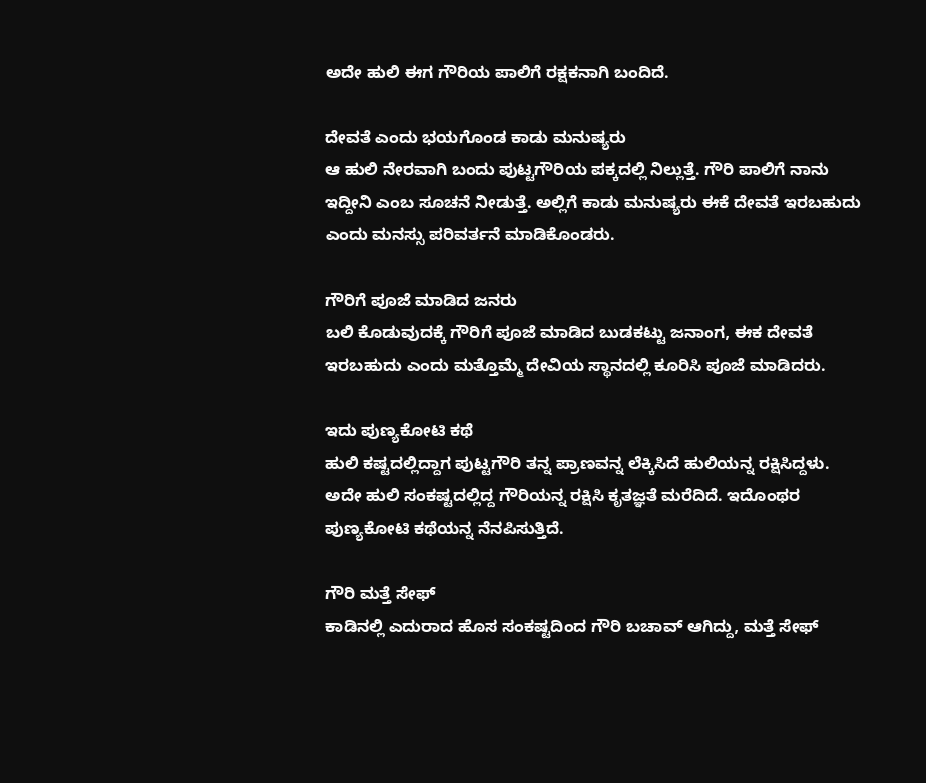ಅದೇ ಹುಲಿ ಈಗ ಗೌರಿಯ ಪಾಲಿಗೆ ರಕ್ಷಕನಾಗಿ ಬಂದಿದೆ.

ದೇವತೆ ಎಂದು ಭಯಗೊಂಡ ಕಾಡು ಮನುಷ್ಯರು
ಆ ಹುಲಿ ನೇರವಾಗಿ ಬಂದು ಪುಟ್ಟಗೌರಿಯ ಪಕ್ಕದಲ್ಲಿ ನಿಲ್ಲುತ್ತೆ. ಗೌರಿ ಪಾಲಿಗೆ ನಾನು ಇದ್ದೀನಿ ಎಂಬ ಸೂಚನೆ ನೀಡುತ್ತೆ. ಅಲ್ಲಿಗೆ ಕಾಡು ಮನುಷ್ಯರು ಈಕೆ ದೇವತೆ ಇರಬಹುದು ಎಂದು ಮನಸ್ಸು ಪರಿವರ್ತನೆ ಮಾಡಿಕೊಂಡರು.

ಗೌರಿಗೆ ಪೂಜೆ ಮಾಡಿದ ಜನರು
ಬಲಿ ಕೊಡುವುದಕ್ಕೆ ಗೌರಿಗೆ ಪೂಜೆ ಮಾಡಿದ ಬುಡಕಟ್ಟು ಜನಾಂಗ, ಈಕ ದೇವತೆ ಇರಬಹುದು ಎಂದು ಮತ್ತೊಮ್ಮೆ ದೇವಿಯ ಸ್ಥಾನದಲ್ಲಿ ಕೂರಿಸಿ ಪೂಜೆ ಮಾಡಿದರು.

ಇದು ಪುಣ್ಯಕೋಟಿ ಕಥೆ
ಹುಲಿ ಕಷ್ಟದಲ್ಲಿದ್ದಾಗ ಪುಟ್ಟಗೌರಿ ತನ್ನ ಪ್ರಾಣವನ್ನ ಲೆಕ್ಕಿಸಿದೆ ಹುಲಿಯನ್ನ ರಕ್ಷಿಸಿದ್ದಳು. ಅದೇ ಹುಲಿ ಸಂಕಷ್ಟದಲ್ಲಿದ್ದ ಗೌರಿಯನ್ನ ರಕ್ಷಿಸಿ ಕೃತಜ್ಞತೆ ಮರೆದಿದೆ. ಇದೊಂಥರ ಪುಣ್ಯಕೋಟಿ ಕಥೆಯನ್ನ ನೆನಪಿಸುತ್ತಿದೆ.

ಗೌರಿ ಮತ್ತೆ ಸೇಫ್
ಕಾಡಿನಲ್ಲಿ ಎದುರಾದ ಹೊಸ ಸಂಕಷ್ಟದಿಂದ ಗೌರಿ ಬಚಾವ್ ಆಗಿದ್ದು, ಮತ್ತೆ ಸೇಫ್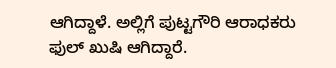ಆಗಿದ್ದಾಳೆ. ಅಲ್ಲಿಗೆ ಪುಟ್ಟಗೌರಿ ಆರಾಧಕರು ಫುಲ್ ಖುಷಿ ಆಗಿದ್ದಾರೆ.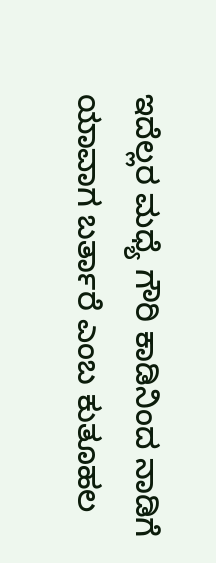ಇದೆಲ್ಲರ ಮಧ್ಯೆ ಗೌರಿ ಕಾಡಿನಿಂದ ನಾಡಿಗೆ ಯಾವಾಗ ಬರ್ತಾರೆ ಎಂಬ ಕುತೂಹಲ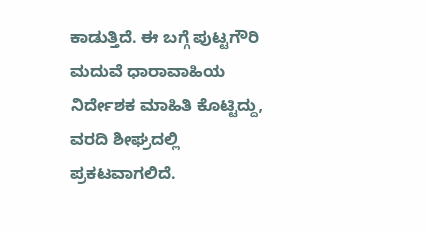ಕಾಡುತ್ತಿದೆ. ಈ ಬಗ್ಗೆ ಪುಟ್ಟಗೌರಿ ಮದುವೆ ಧಾರಾವಾಹಿಯ ನಿರ್ದೇಶಕ ಮಾಹಿತಿ ಕೊಟ್ಟಿದ್ದು, ವರದಿ ಶೀಘ್ರದಲ್ಲಿ ಪ್ರಕಟವಾಗಲಿದೆ.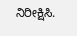ನಿರೀಕ್ಷಿಸಿ.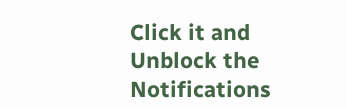Click it and Unblock the Notifications